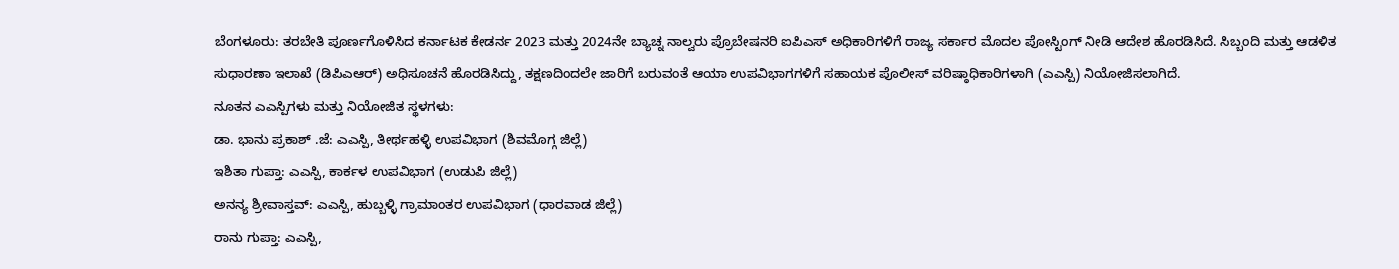ಬೆಂಗಳೂರು: ತರಬೇತಿ ಪೂರ್ಣಗೊಳಿಸಿದ ಕರ್ನಾಟಕ ಕೇಡರ್ನ 2023 ಮತ್ತು 2024ನೇ ಬ್ಯಾಚ್ನ ನಾಲ್ವರು ಪ್ರೊಬೇಷನರಿ ಐಪಿಎಸ್ ಅಧಿಕಾರಿಗಳಿಗೆ ರಾಜ್ಯ ಸರ್ಕಾರ ಮೊದಲ ಪೋಸ್ಟಿಂಗ್ ನೀಡಿ ಆದೇಶ ಹೊರಡಿಸಿದೆ. ಸಿಬ್ಬಂದಿ ಮತ್ತು ಆಡಳಿತ ಸುಧಾರಣಾ ಇಲಾಖೆ (ಡಿಪಿಎಆರ್) ಅಧಿಸೂಚನೆ ಹೊರಡಿಸಿದ್ದು, ತಕ್ಷಣದಿಂದಲೇ ಜಾರಿಗೆ ಬರುವಂತೆ ಆಯಾ ಉಪವಿಭಾಗಗಳಿಗೆ ಸಹಾಯಕ ಪೊಲೀಸ್ ವರಿಷ್ಠಾಧಿಕಾರಿಗಳಾಗಿ (ಎಎಸ್ಪಿ) ನಿಯೋಜಿಸಲಾಗಿದೆ.
ನೂತನ ಎಎಸ್ಪಿಗಳು ಮತ್ತು ನಿಯೋಜಿತ ಸ್ಥಳಗಳು:
ಡಾ. ಭಾನು ಪ್ರಕಾಶ್ .ಜೆ: ಎಎಸ್ಪಿ, ತೀರ್ಥಹಳ್ಳಿ ಉಪವಿಭಾಗ (ಶಿವಮೊಗ್ಗ ಜಿಲ್ಲೆ)
ಇಶಿತಾ ಗುಪ್ತಾ: ಎಎಸ್ಪಿ, ಕಾರ್ಕಳ ಉಪವಿಭಾಗ (ಉಡುಪಿ ಜಿಲ್ಲೆ)
ಅನನ್ಯ ಶ್ರೀವಾಸ್ತವ್: ಎಎಸ್ಪಿ, ಹುಬ್ಬಳ್ಳಿ ಗ್ರಾಮಾಂತರ ಉಪವಿಭಾಗ (ಧಾರವಾಡ ಜಿಲ್ಲೆ)
ರಾನು ಗುಪ್ತಾ: ಎಎಸ್ಪಿ,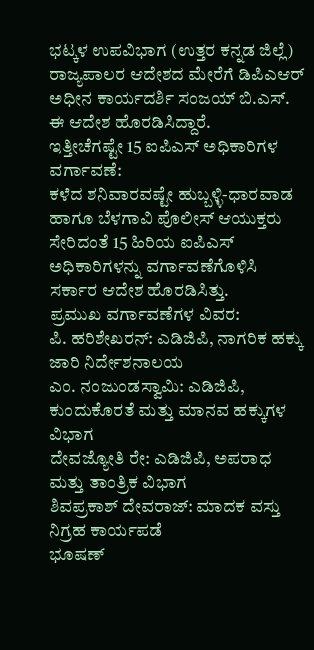ಭಟ್ಕಳ ಉಪವಿಭಾಗ (ಉತ್ತರ ಕನ್ನಡ ಜಿಲ್ಲೆ)
ರಾಜ್ಯಪಾಲರ ಆದೇಶದ ಮೇರೆಗೆ ಡಿಪಿಎಆರ್ ಅಧೀನ ಕಾರ್ಯದರ್ಶಿ ಸಂಜಯ್ ಬಿ.ಎಸ್. ಈ ಆದೇಶ ಹೊರಡಿಸಿದ್ದಾರೆ.
ಇತ್ತೀಚೆಗಷ್ಟೇ 15 ಐಪಿಎಸ್ ಅಧಿಕಾರಿಗಳ ವರ್ಗಾವಣೆ:
ಕಳೆದ ಶನಿವಾರವಷ್ಟೇ ಹುಬ್ಬಳ್ಳಿ-ಧಾರವಾಡ ಹಾಗೂ ಬೆಳಗಾವಿ ಪೊಲೀಸ್ ಆಯುಕ್ತರು ಸೇರಿದಂತೆ 15 ಹಿರಿಯ ಐಪಿಎಸ್ ಅಧಿಕಾರಿಗಳನ್ನು ವರ್ಗಾವಣೆಗೊಳಿಸಿ ಸರ್ಕಾರ ಆದೇಶ ಹೊರಡಿಸಿತ್ತು.
ಪ್ರಮುಖ ವರ್ಗಾವಣೆಗಳ ವಿವರ:
ಪಿ. ಹರಿಶೇಖರನ್: ಎಡಿಜಿಪಿ, ನಾಗರಿಕ ಹಕ್ಕು ಜಾರಿ ನಿರ್ದೇಶನಾಲಯ
ಎಂ. ನಂಜುಂಡಸ್ವಾಮಿ: ಎಡಿಜಿಪಿ, ಕುಂದುಕೊರತೆ ಮತ್ತು ಮಾನವ ಹಕ್ಕುಗಳ ವಿಭಾಗ
ದೇವಜ್ಯೋತಿ ರೇ: ಎಡಿಜಿಪಿ, ಅಪರಾಧ ಮತ್ತು ತಾಂತ್ರಿಕ ವಿಭಾಗ
ಶಿವಪ್ರಕಾಶ್ ದೇವರಾಜ್: ಮಾದಕ ವಸ್ತು ನಿಗ್ರಹ ಕಾರ್ಯಪಡೆ
ಭೂಷಣ್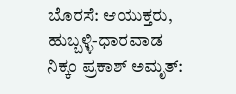ಬೊರಸೆ: ಆಯುಕ್ತರು, ಹುಬ್ಬಳ್ಳಿ-ಧಾರವಾಡ
ನಿಕ್ಕಂ ಪ್ರಕಾಶ್ ಅಮೃತ್: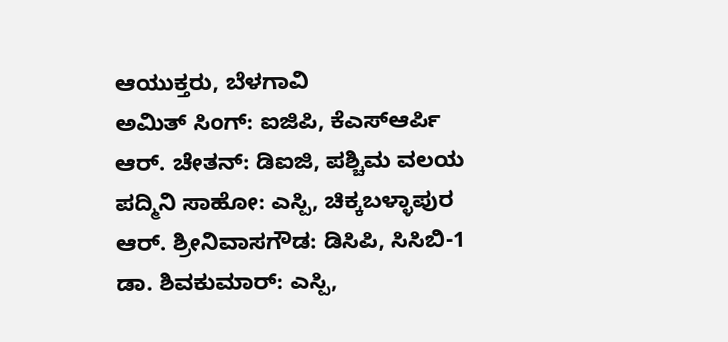ಆಯುಕ್ತರು, ಬೆಳಗಾವಿ
ಅಮಿತ್ ಸಿಂಗ್: ಐಜಿಪಿ, ಕೆಎಸ್ಆರ್ಪಿ
ಆರ್. ಚೇತನ್: ಡಿಐಜಿ, ಪಶ್ಚಿಮ ವಲಯ
ಪದ್ಮಿನಿ ಸಾಹೋ: ಎಸ್ಪಿ, ಚಿಕ್ಕಬಳ್ಳಾಪುರ
ಆರ್. ಶ್ರೀನಿವಾಸಗೌಡ: ಡಿಸಿಪಿ, ಸಿಸಿಬಿ-1
ಡಾ. ಶಿವಕುಮಾರ್: ಎಸ್ಪಿ,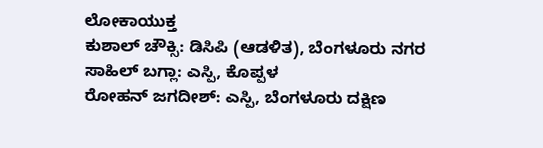ಲೋಕಾಯುಕ್ತ
ಕುಶಾಲ್ ಚೌಕ್ಸಿ: ಡಿಸಿಪಿ (ಆಡಳಿತ), ಬೆಂಗಳೂರು ನಗರ
ಸಾಹಿಲ್ ಬಗ್ಲಾ: ಎಸ್ಪಿ, ಕೊಪ್ಪಳ
ರೋಹನ್ ಜಗದೀಶ್: ಎಸ್ಪಿ, ಬೆಂಗಳೂರು ದಕ್ಷಿಣ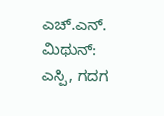ಎಚ್.ಎನ್. ಮಿಥುನ್: ಎಸ್ಪಿ, ಗದಗ